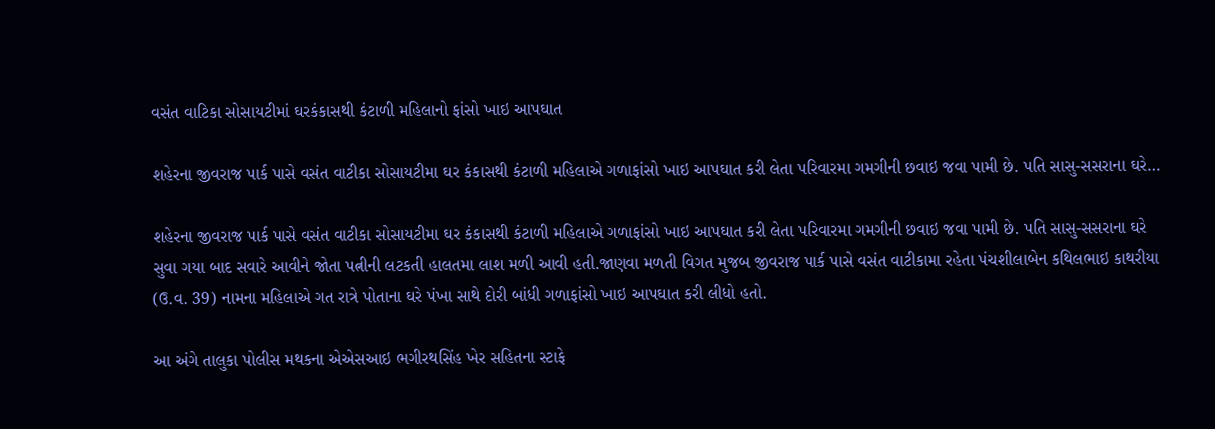વસંત વાટિકા સોસાયટીમાં ઘરકંકાસથી કંટાળી મહિલાનો ફાંસો ખાઇ આપઘાત

શહેરના જીવરાજ પાર્ક પાસે વસંત વાટીકા સોસાયટીમા ઘર કંકાસથી કંટાળી મહિલાએ ગળાફાંસો ખાઇ આપઘાત કરી લેતા પરિવારમા ગમગીની છવાઇ જવા પામી છે. પતિ સાસુ-સસરાના ઘરે…

શહેરના જીવરાજ પાર્ક પાસે વસંત વાટીકા સોસાયટીમા ઘર કંકાસથી કંટાળી મહિલાએ ગળાફાંસો ખાઇ આપઘાત કરી લેતા પરિવારમા ગમગીની છવાઇ જવા પામી છે. પતિ સાસુ-સસરાના ઘરે સુવા ગયા બાદ સવારે આવીને જોતા પત્નીની લટકતી હાલતમા લાશ મળી આવી હતી.જાણવા મળતી વિગત મુજબ જીવરાજ પાર્ક પાસે વસંત વાટીકામા રહેતા પંચશીલાબેન કથિલભાઇ કાથરીયા (ઉ.વ. 39) નામના મહિલાએ ગત રાત્રે પોતાના ઘરે પંખા સાથે દોરી બાંધી ગળાફાંસો ખાઇ આપઘાત કરી લીધો હતો.

આ અંગે તાલુકા પોલીસ મથકના એએસઆઇ ભગીરથસિંહ ખેર સહિતના સ્ટાફે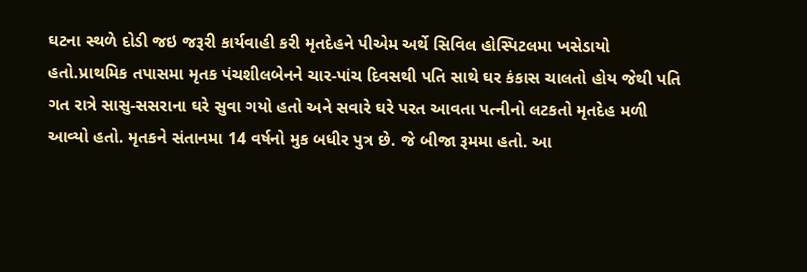ઘટના સ્થળે દોડી જઇ જરૂરી કાર્યવાહી કરી મૃતદેહને પીએમ અર્થે સિવિલ હોસ્પિટલમા ખસેડાયો હતો.પ્રાથમિક તપાસમા મૃતક પંચશીલબેનને ચાર-પાંચ દિવસથી પતિ સાથે ઘર કંકાસ ચાલતો હોય જેથી પતિ ગત રાત્રે સાસુ-સસરાના ઘરે સુવા ગયો હતો અને સવારે ઘરે પરત આવતા પત્નીનો લટકતો મૃતદેહ મળી આવ્યો હતો. મૃતકને સંતાનમા 14 વર્ષનો મુક બધીર પુત્ર છે. જે બીજા રૂમમા હતો. આ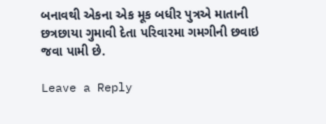બનાવથી એકના એક મૂક બધીર પુત્રએ માતાની છત્રછાયા ગુમાવી દેતા પરિવારમા ગમગીની છવાઇ જવા પામી છે.

Leave a Reply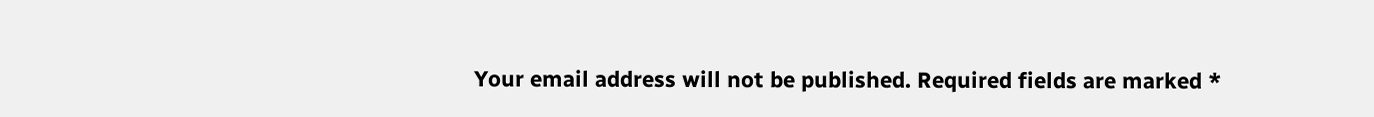Your email address will not be published. Required fields are marked *